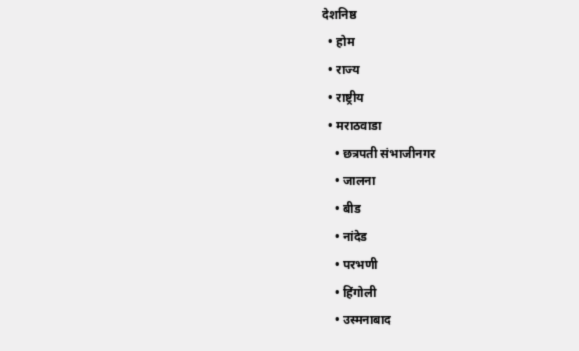देशनिष्ठ
  • होम
  • राज्य
  • राष्ट्रीय
  • मराठवाडा
    • छत्रपती संभाजीनगर
    • जालना
    • बीड
    • नांदेड
    • परभणी
    • हिंगोली
    • उस्मनाबाद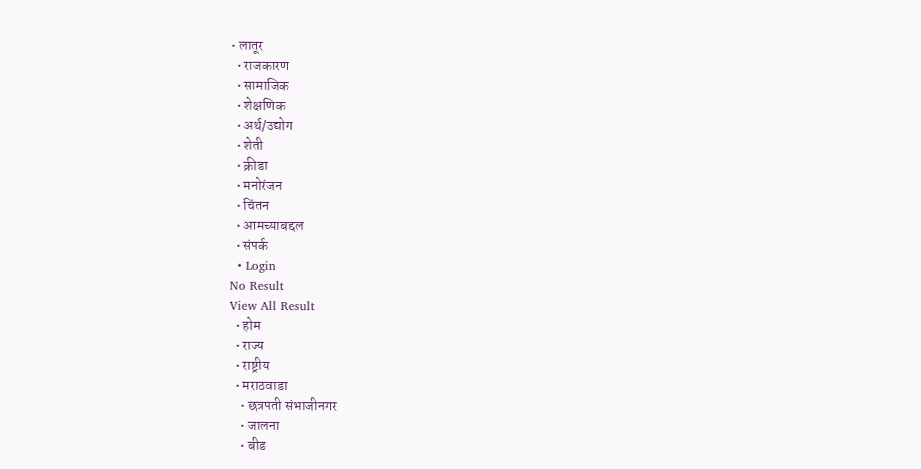• लातूर
  • राजकारण
  • सामाजिक
  • शेक्षणिक
  • अर्थ/उद्योग
  • शेती
  • क्रीडा
  • मनोरंजन
  • चिंतन
  • आमच्याबद्दल
  • संपर्क
  • Login
No Result
View All Result
  • होम
  • राज्य
  • राष्ट्रीय
  • मराठवाडा
    • छत्रपती संभाजीनगर
    • जालना
    • बीड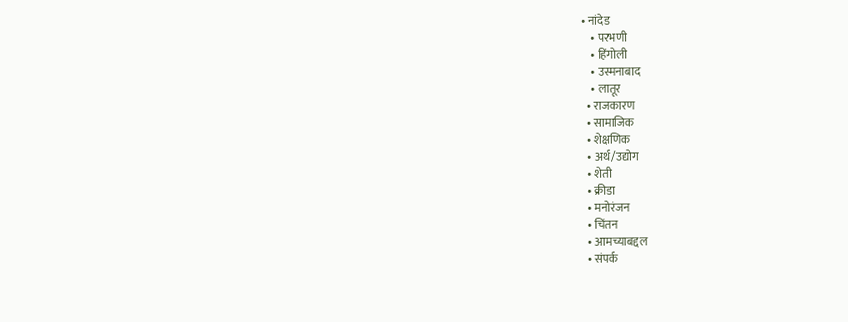• नांदेड
    • परभणी
    • हिंगोली
    • उस्मनाबाद
    • लातूर
  • राजकारण
  • सामाजिक
  • शेक्षणिक
  • अर्थ/उद्योग
  • शेती
  • क्रीडा
  • मनोरंजन
  • चिंतन
  • आमच्याबद्दल
  • संपर्क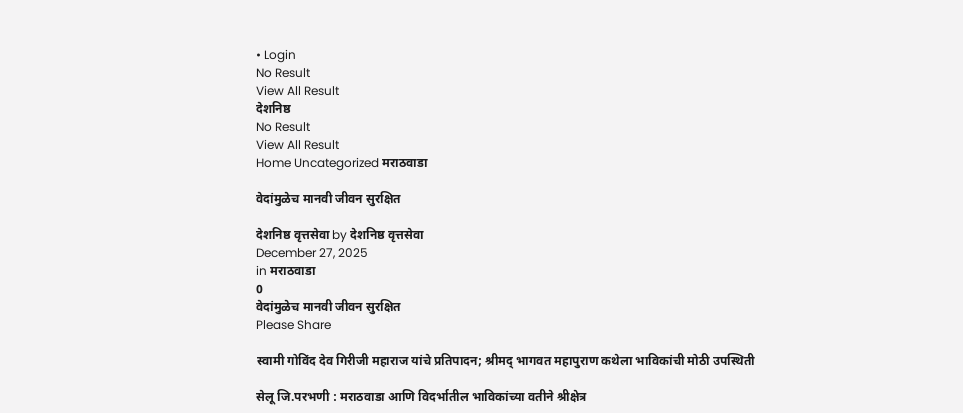• Login
No Result
View All Result
देशनिष्ठ
No Result
View All Result
Home Uncategorized मराठवाडा

वेदांमुळेच मानवी जीवन सुरक्षित

देशनिष्ठ वृत्तसेवा by देशनिष्ठ वृत्तसेवा
December 27, 2025
in मराठवाडा
0
वेदांमुळेच मानवी जीवन सुरक्षित
Please Share

स्वामी गोविंद देव गिरीजी महाराज यांचे प्रतिपादन; श्रीमद् भागवत महापुराण कथेला भाविकांची मोठी उपस्थिती

सेलू जि.परभणी : मराठवाडा आणि विदर्भातील भाविकांच्या वतीने श्रीक्षेत्र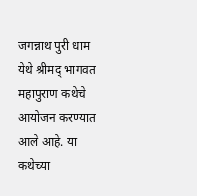जगन्नाथ पुरी धाम येथे श्रीमद् भागवत महापुराण कथेचे आयोजन करण्यात आले आहे. या कथेच्या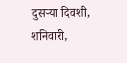दुसऱ्या दिवशी, शनिवारी,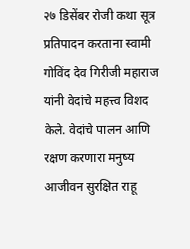२७ डिसेंबर रोजी कथा सूत्र प्रतिपादन करताना स्वामी गोविंद देव गिरीजी महाराज यांनी वेदांचे महत्त्व विशद केले. वेदांचे पालन आणि रक्षण करणारा मनुष्य आजीवन सुरक्षित राहू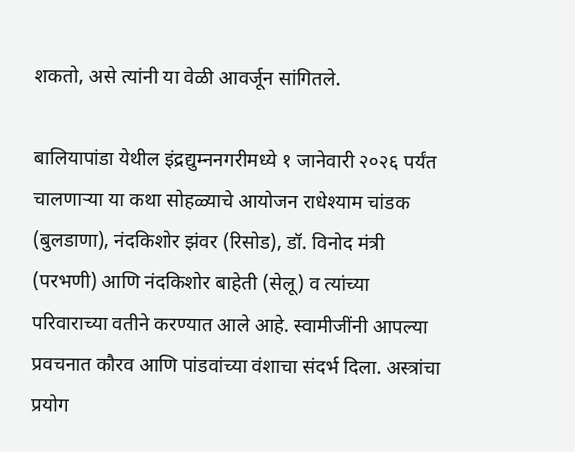शकतो, असे त्यांनी या वेळी आवर्जून सांगितले.

बालियापांडा येथील इंद्रद्युम्ननगरीमध्ये १ जानेवारी २०२६ पर्यंत चालणाऱ्या या कथा सोहळ्याचे आयोजन राधेश्याम चांडक (बुलडाणा), नंदकिशोर झंवर (रिसोड), डॉ. विनोद मंत्री (परभणी) आणि नंदकिशोर बाहेती (सेलू) व त्यांच्या परिवाराच्या वतीने करण्यात आले आहे. स्वामीजींनी आपल्या प्रवचनात कौरव आणि पांडवांच्या वंशाचा संदर्भ दिला. अस्त्रांचा प्रयोग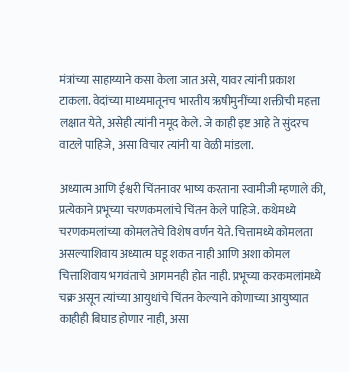मंत्रांच्या साहाय्याने कसा केला जात असे, यावर त्यांनी प्रकाश टाकला. वेदांच्या माध्यमातूनच भारतीय ऋषीमुनींच्या शक्तीची महत्ता लक्षात येते, असेही त्यांनी नमूद केले. जे काही इष्ट आहे ते सुंदरच वाटले पाहिजे, असा विचार त्यांनी या वेळी मांडला.

अध्यात्म आणि ईश्वरी चिंतनावर भाष्य करताना स्वामीजी म्हणाले की, प्रत्येकाने प्रभूच्या चरणकमलांचे चिंतन केले पाहिजे. कथेमध्ये चरणकमलांच्या कोमलतेचे विशेष वर्णन येते. चित्तामध्ये कोमलता असल्याशिवाय अध्यात्म घडू शकत नाही आणि अशा कोमल चित्ताशिवाय भगवंताचे आगमनही होत नाही. प्रभूच्या करकमलांमध्ये चक्र असून त्यांच्या आयुधांचे चिंतन केल्याने कोणाच्या आयुष्यात काहीही बिघाड होणार नाही, असा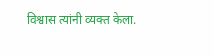विश्वास त्यांनी व्यक्त केला.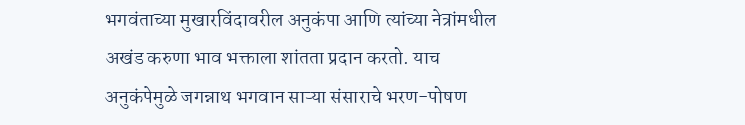भगवंताच्या मुखारविंदावरील अनुकंपा आणि त्यांच्या नेत्रांमधील अखंड करुणा भाव भक्ताला शांतता प्रदान करतो. याच अनुकंपेमुळे जगन्नाथ भगवान साऱ्या संसाराचे भरण-पोषण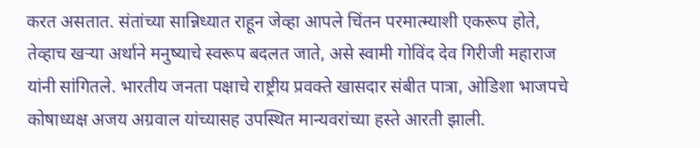करत असतात. संतांच्या सान्निध्यात राहून जेव्हा आपले चिंतन परमात्म्याशी एकरूप होते, तेव्हाच खऱ्या अर्थाने मनुष्याचे स्वरूप बदलत जाते, असे स्वामी गोविंद देव गिरीजी महाराज यांनी सांगितले. भारतीय जनता पक्षाचे राष्ट्रीय प्रवक्ते खासदार संबीत पात्रा, ओडिशा भाजपचे कोषाध्यक्ष अजय अग्रवाल यांच्यासह उपस्थित मान्यवरांच्या हस्ते आरती झाली.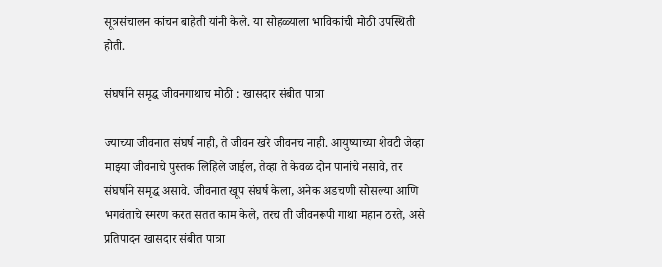सूत्रसंचालन कांचन बाहेती यांनी केले. या सोहळ्याला भाविकांची मोठी उपस्थिती होती.

संघर्षाने समृद्ध जीवनगाथाच मोठी : खासदार संबीत पात्रा

ज्याच्या जीवनात संघर्ष नाही, ते जीवन खरे जीवनच नाही. आयुष्याच्या शेवटी जेव्हा माझ्या जीवनाचे पुस्तक लिहिले जाईल, तेव्हा ते केवळ दोन पानांचे नसावे, तर संघर्षाने समृद्ध असावे. जीवनात खूप संघर्ष केला, अनेक अडचणी सोसल्या आणि भगवंताचे स्मरण करत सतत काम केले, तरच ती जीवनरूपी गाथा महान ठरते, असे प्रतिपादन खासदार संबीत पात्रा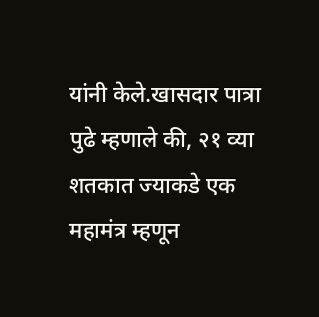यांनी केले.खासदार पात्रा पुढे म्हणाले की, २१ व्या शतकात ज्याकडे एक महामंत्र म्हणून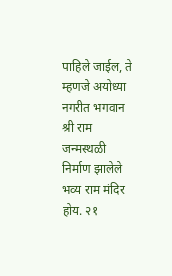पाहिले जाईल, ते म्हणजे अयोध्या नगरीत भगवान श्री राम जन्मस्थळी निर्माण झालेले भव्य राम मंदिर होय. २१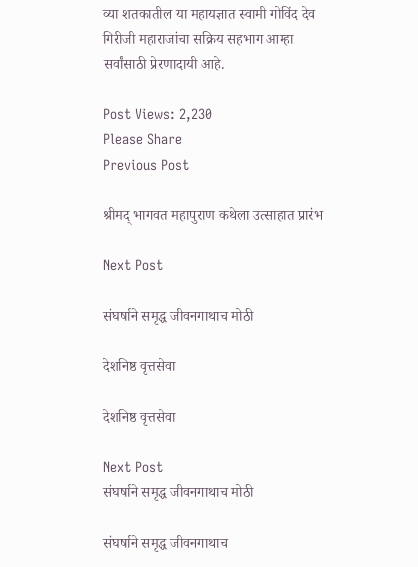व्या शतकातील या महायज्ञात स्वामी गोविंद देव गिरीजी महाराजांचा सक्रिय सहभाग आम्हा सर्वांसाठी प्रेरणादायी आहे.

Post Views: 2,230
Please Share
Previous Post

श्रीमद् भागवत महापुराण कथेला उत्साहात प्रारंभ

Next Post

संघर्षाने समृद्ध जीवनगाथाच मोठी

देशनिष्ठ वृत्तसेवा

देशनिष्ठ वृत्तसेवा

Next Post
संघर्षाने समृद्ध जीवनगाथाच मोठी

संघर्षाने समृद्ध जीवनगाथाच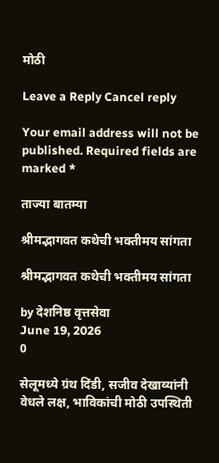मोठी

Leave a Reply Cancel reply

Your email address will not be published. Required fields are marked *

ताज्या बातम्या

श्रीमद्भागवत कथेची भक्तीमय सांगता

श्रीमद्भागवत कथेची भक्तीमय सांगता

by देशनिष्ठ वृत्तसेवा
June 19, 2026
0

सेलूमध्ये ग्रंथ दिंडी, सजीव देखाव्यांनी वेधले लक्ष, भाविकांची मोठी उपस्थिती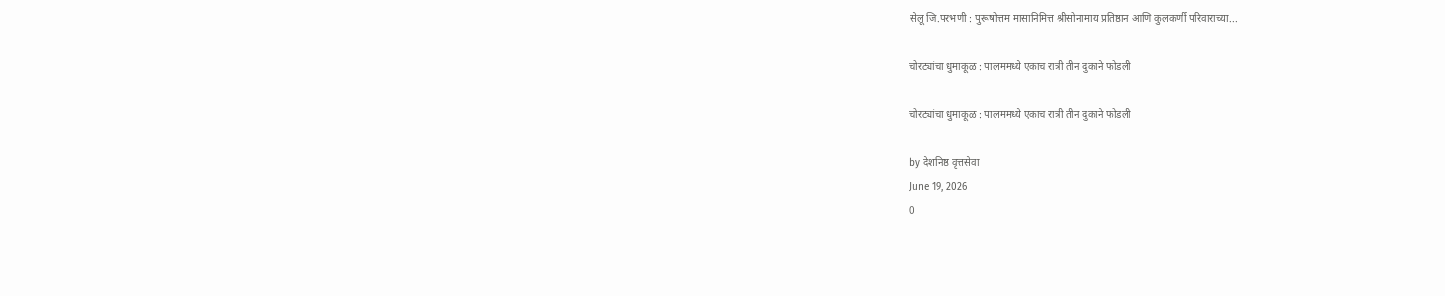सेलू जि.परभणी : पुरूषोत्तम मासानिमित्त श्रीसोनामाय प्रतिष्ठान आणि कुलकर्णी परिवाराच्या...

चोरट्यांचा धुमाकूळ : पालममध्ये एकाच रात्री तीन दुकाने फोडली

चोरट्यांचा धुमाकूळ : पालममध्ये एकाच रात्री तीन दुकाने फोडली

by देशनिष्ठ वृत्तसेवा
June 19, 2026
0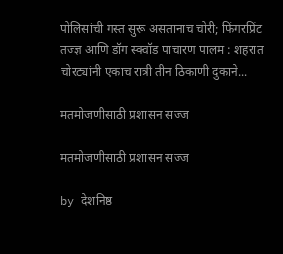पोलिसांची गस्त सुरू असतानाच चोरी; फिंगरप्रिंट तज्ज्ञ आणि डॉग स्क्वॉड पाचारण पालम : शहरात चोरट्यांनी एकाच रात्री तीन ठिकाणी दुकाने...

मतमोजणीसाठी प्रशासन सज्ज

मतमोजणीसाठी प्रशासन सज्ज

by देशनिष्ठ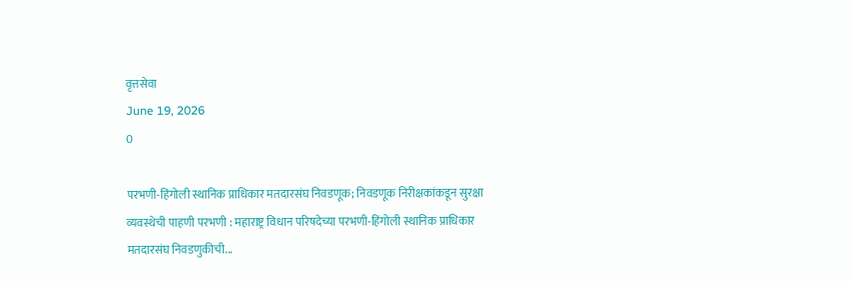वृत्तसेवा
June 19, 2026
0

परभणी-हिंगोली स्थानिक प्राधिकार मतदारसंघ निवडणूक; निवडणूक निरीक्षकांकडून सुरक्षा व्यवस्थेची पाहणी परभणी : महाराष्ट्र विधान परिषदेच्या परभणी-हिंगोली स्थानिक प्राधिकार मतदारसंघ निवडणुकीची...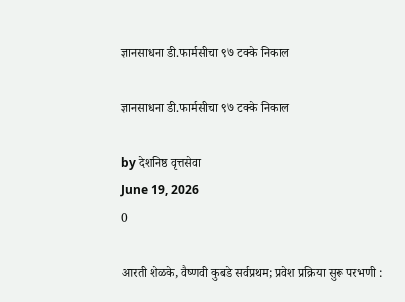ज्ञानसाधना डी.फार्मसीचा ९७ टक्के निकाल

ज्ञानसाधना डी.फार्मसीचा ९७ टक्के निकाल

by देशनिष्ठ वृत्तसेवा
June 19, 2026
0

आरती शेळके, वैष्णवी कुबडे सर्वप्रथम; प्रवेश प्रक्रिया सुरू परभणी :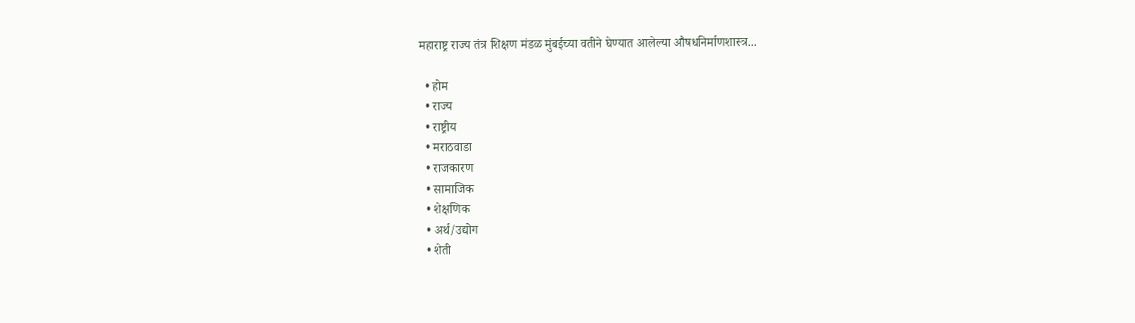महाराष्ट्र राज्य तंत्र शिक्षण मंडळ मुंबईच्या वतीने घेण्यात आलेल्या औषधनिर्माणशास्त्र...

  • होम
  • राज्य
  • राष्ट्रीय
  • मराठवाडा
  • राजकारण
  • सामाजिक
  • शेक्षणिक
  • अर्थ/उद्योग
  • शेती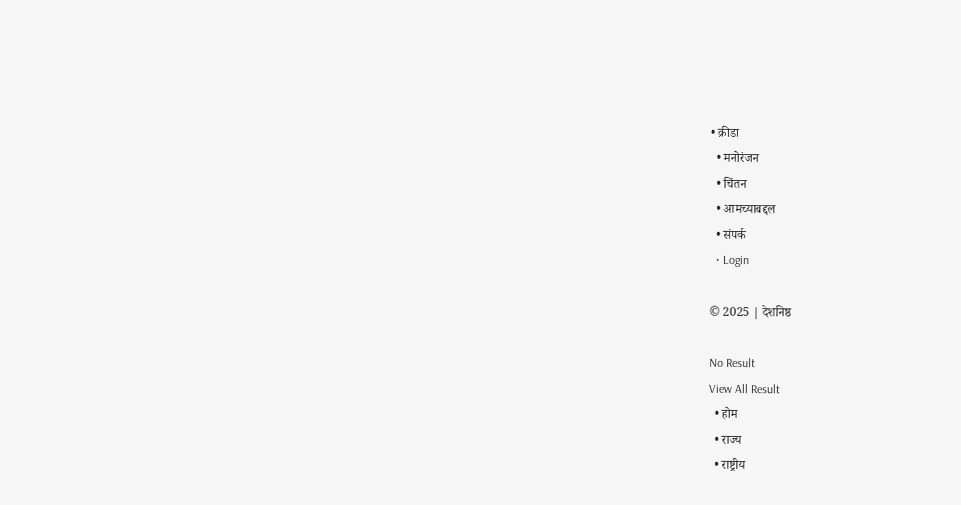• क्रीडा
  • मनोरंजन
  • चिंतन
  • आमच्याबद्दल
  • संपर्क
  • Login

© 2025 | देशनिष्ठ

No Result
View All Result
  • होम
  • राज्य
  • राष्ट्रीय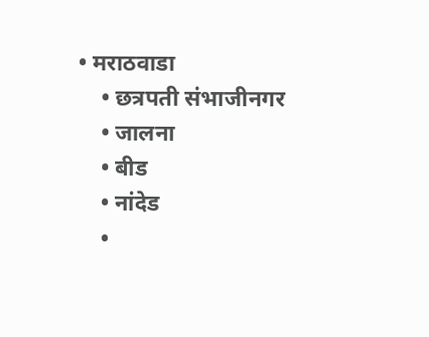• मराठवाडा
    • छत्रपती संभाजीनगर
    • जालना
    • बीड
    • नांदेड
    •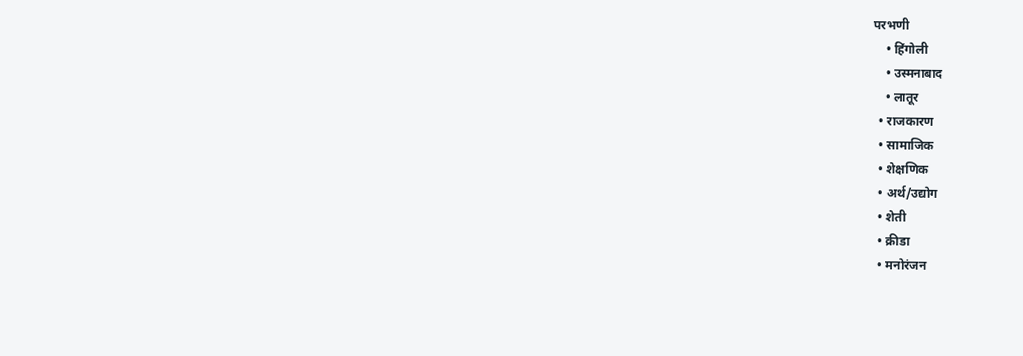परभणी
    • हिंगोली
    • उस्मनाबाद
    • लातूर
  • राजकारण
  • सामाजिक
  • शेक्षणिक
  • अर्थ/उद्योग
  • शेती
  • क्रीडा
  • मनोरंजन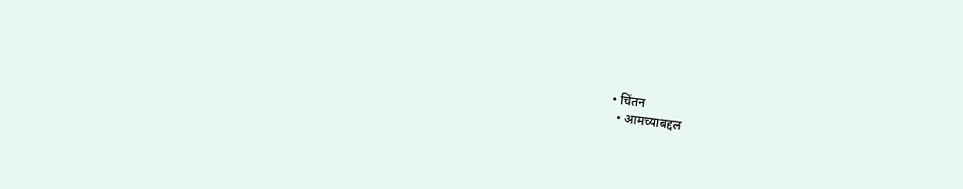• चिंतन
  • आमच्याबद्दल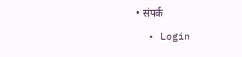• संपर्क
  • Login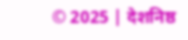© 2025 | देशनिष्ठ